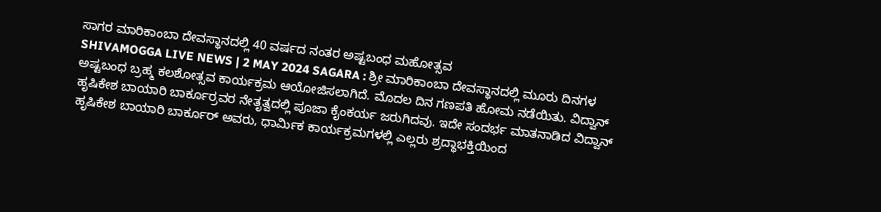ಸಾಗರ ಮಾರಿಕಾಂಬಾ ದೇವಸ್ಥಾನದಲ್ಲಿ 40 ವರ್ಷದ ನಂತರ ಅಷ್ಟಬಂಧ ಮಹೋತ್ಸವ
SHIVAMOGGA LIVE NEWS | 2 MAY 2024 SAGARA : ಶ್ರೀ ಮಾರಿಕಾಂಬಾ ದೇವಸ್ಥಾನದಲ್ಲಿ ಮೂರು ದಿನಗಳ ಅಷ್ಟಬಂಧ ಬ್ರಹ್ಮ ಕಲಶೋತ್ಸವ ಕಾರ್ಯಕ್ರಮ ಆಯೋಜಿಸಲಾಗಿದೆ. ಮೊದಲ ದಿನ ಗಣಪತಿ ಹೋಮ ನಡೆಯಿತು. ವಿದ್ವಾನ್ ಹೃಷಿಕೇಶ ಬಾಯಾರಿ ಬಾರ್ಕೂರ್ರವರ ನೇತೃತ್ವದಲ್ಲಿ ಪೂಜಾ ಕೈಂಕರ್ಯ ಜರುಗಿದವು. ಇದೇ ಸಂದರ್ಭ ಮಾತನಾಡಿದ ವಿದ್ವಾನ್ ಹೃಷಿಕೇಶ ಬಾಯಾರಿ ಬಾರ್ಕೂರ್ ಅವರು, ಧಾರ್ಮಿಕ ಕಾರ್ಯಕ್ರಮಗಳಲ್ಲಿ ಎಲ್ಲರು ಶ್ರದ್ಧಾಭಕ್ತಿಯಿಂದ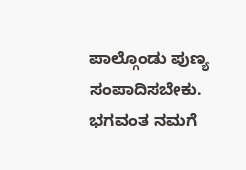ಪಾಲ್ಗೊಂಡು ಪುಣ್ಯ ಸಂಪಾದಿಸಬೇಕು. ಭಗವಂತ ನಮಗೆ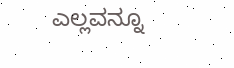ಎಲ್ಲವನ್ನೂ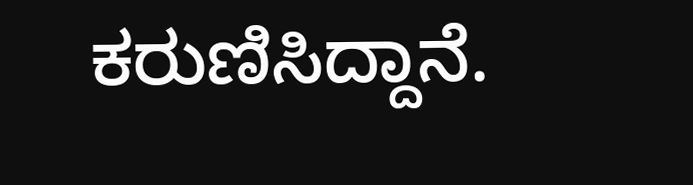ಕರುಣಿಸಿದ್ದಾನೆ.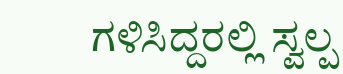ಗಳಿಸಿದ್ದರಲ್ಲಿ ಸ್ವಲ್ಪ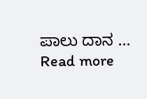ಪಾಲು ದಾನ … Read more